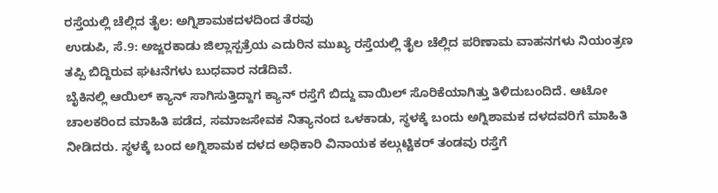ರಸ್ತೆಯಲ್ಲಿ ಚೆಲ್ಲಿದ ತೈಲ: ಅಗ್ನಿಶಾಮಕದಳದಿಂದ ತೆರವು
ಉಡುಪಿ, ಸೆ.9: ಅಜ್ಜರಕಾಡು ಜಿಲ್ಲಾಸ್ಪತ್ರೆಯ ಎದುರಿನ ಮುಖ್ಯ ರಸ್ತೆಯಲ್ಲಿ ತೈಲ ಚೆಲ್ಲಿದ ಪರಿಣಾಮ ವಾಹನಗಳು ನಿಯಂತ್ರಣ ತಪ್ಪಿ ಬಿದ್ದಿರುವ ಘಟನೆಗಳು ಬುಧವಾರ ನಡೆದಿವೆ.
ಬೈಕಿನಲ್ಲಿ ಆಯಿಲ್ ಕ್ಯಾನ್ ಸಾಗಿಸುತ್ತಿದ್ದಾಗ ಕ್ಯಾನ್ ರಸ್ತೆಗೆ ಬಿದ್ದು ವಾಯಿಲ್ ಸೊರಿಕೆಯಾಗಿತ್ತು ತಿಳಿದುಬಂದಿದೆ. ಆಟೋ ಚಾಲಕರಿಂದ ಮಾಹಿತಿ ಪಡೆದ, ಸಮಾಜಸೇವಕ ನಿತ್ಯಾನಂದ ಒಳಕಾಡು, ಸ್ಥಳಕ್ಕೆ ಬಂದು ಅಗ್ನಿಶಾಮಕ ದಳದವರಿಗೆ ಮಾಹಿತಿ ನೀಡಿದರು. ಸ್ಥಳಕ್ಕೆ ಬಂದ ಅಗ್ನಿಶಾಮಕ ದಳದ ಅಧಿಕಾರಿ ವಿನಾಯಕ ಕಲ್ಗುಟ್ಟಿಕರ್ ತಂಡವು ರಸ್ತೆಗೆ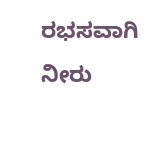ರಭಸವಾಗಿ ನೀರು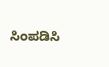ಸಿಂಪಡಿಸಿ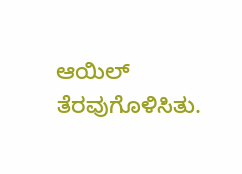ಆಯಿಲ್ ತೆರವುಗೊಳಿಸಿತು.